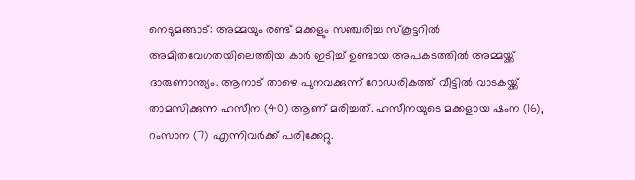നെടുമങ്ങാട്: അമ്മയും രണ്ട് മക്കളും സഞ്ചരിച്ച സ്കൂട്ടറിൽ അമിതവേഗതയിലെത്തിയ കാർ ഇടിച്ച് ഉണ്ടായ അപകടത്തിൽ അമ്മയ്ക്ക് ദാരുണാന്ത്യം. ആനാട് താഴെ പുനവക്കുന്ന് റോഡരികത്ത് വീട്ടിൽ വാടകയ്ക്ക് താമസിക്കുന്ന ഹസീന (40) ആണ് മരിച്ചത്. ഹസീനയുടെ മക്കളായ ഷംന (16), റംസാന (7) എന്നിവർക്ക് പരിക്കേറ്റു.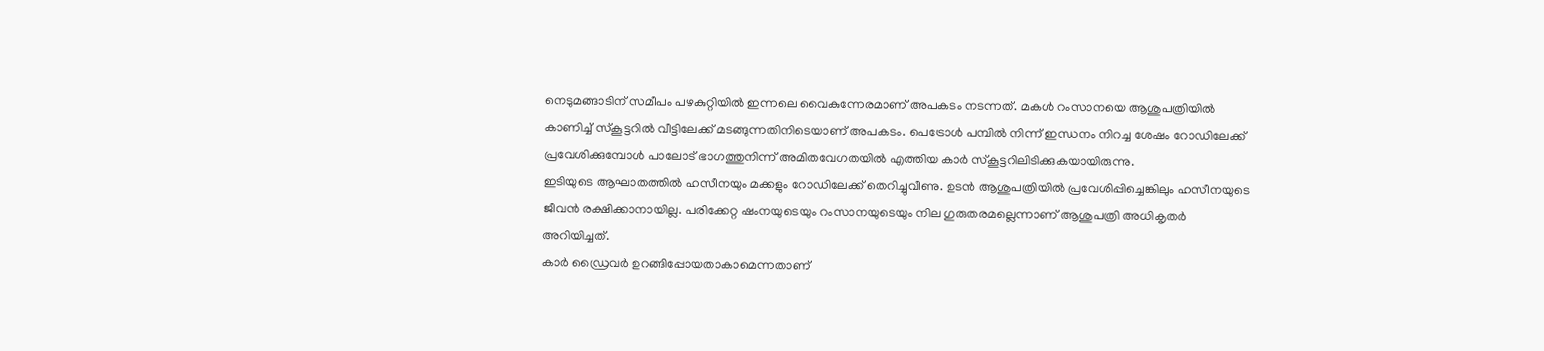നെടുമങ്ങാടിന് സമീപം പഴകുറ്റിയിൽ ഇന്നലെ വൈകുന്നേരമാണ് അപകടം നടന്നത്. മകൾ റംസാനയെ ആശുപത്രിയിൽ കാണിച്ച് സ്കൂട്ടറിൽ വീട്ടിലേക്ക് മടങ്ങുന്നതിനിടെയാണ് അപകടം. പെട്രോൾ പമ്പിൽ നിന്ന് ഇന്ധനം നിറച്ച ശേഷം റോഡിലേക്ക് പ്രവേശിക്കുമ്പോൾ പാലോട് ഭാഗത്തുനിന്ന് അമിതവേഗതയിൽ എത്തിയ കാർ സ്കൂട്ടറിലിടിക്കുകയായിരുന്നു.
ഇടിയുടെ ആഘാതത്തിൽ ഹസീനയും മക്കളും റോഡിലേക്ക് തെറിച്ചുവീണു. ഉടൻ ആശുപത്രിയിൽ പ്രവേശിപ്പിച്ചെങ്കിലും ഹസീനയുടെ ജീവൻ രക്ഷിക്കാനായില്ല. പരിക്കേറ്റ ഷംനയുടെയും റംസാനയുടെയും നില ഗുരുതരമല്ലെന്നാണ് ആശുപത്രി അധികൃതർ അറിയിച്ചത്.
കാർ ഡ്രൈവർ ഉറങ്ങിപ്പോയതാകാമെന്നതാണ്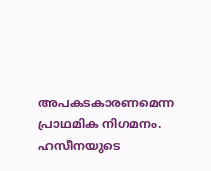അപകടകാരണമെന്ന പ്രാഥമിക നിഗമനം. ഹസീനയുടെ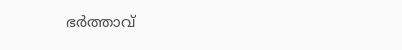ഭർത്താവ്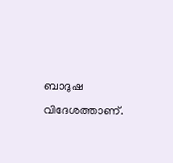ബാദുഷ വിദേശത്താണ്.